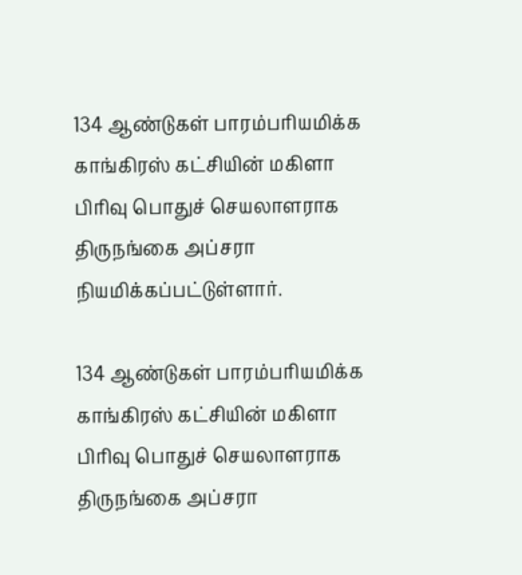134 ஆண்டுகள் பாரம்பரியமிக்க காங்கிரஸ் கட்சியின் மகிளா பிரிவு பொதுச் செயலாளராக திருநங்கை அப்சரா நியமிக்கப்பட்டுள்ளார்.

134 ஆண்டுகள் பாரம்பரியமிக்க காங்கிரஸ் கட்சியின் மகிளா பிரிவு பொதுச் செயலாளராக திருநங்கை அப்சரா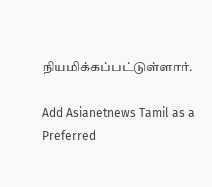நியமிக்கப்பட்டுள்ளார்.

Add Asianetnews Tamil as a Preferred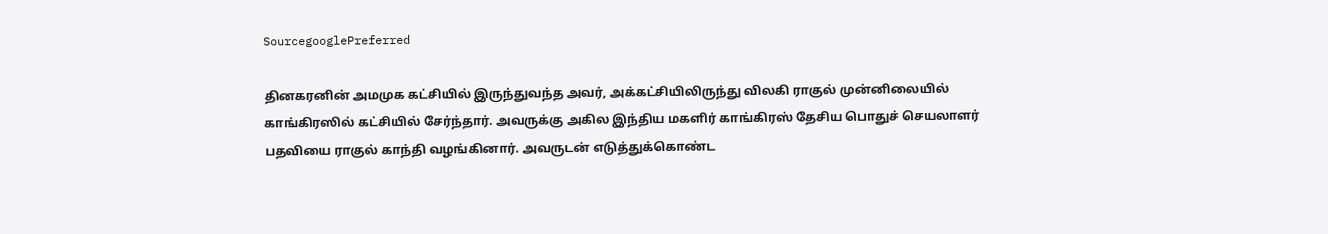SourcegooglePreferred

தினகரனின் அமமுக கட்சியில் இருந்துவந்த அவர், அக்கட்சியிலிருந்து விலகி ராகுல் முன்னிலையில் காங்கிரஸில் கட்சியில் சேர்ந்தார். அவருக்கு அகில இந்திய மகளிர் காங்கிரஸ் தேசிய பொதுச் செயலாளர் பதவியை ராகுல் காந்தி வழங்கினார். அவருடன் எடுத்துக்கொண்ட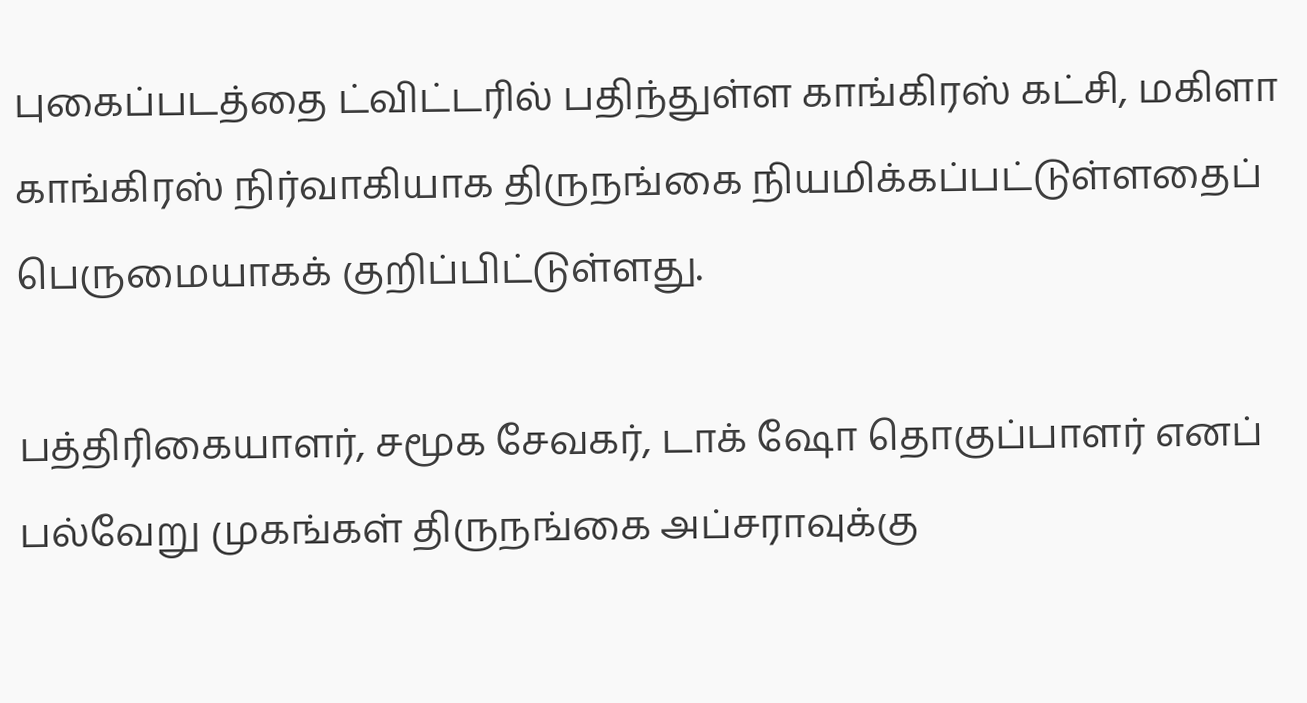புகைப்படத்தை ட்விட்டரில் பதிந்துள்ள காங்கிரஸ் கட்சி, மகிளா காங்கிரஸ் நிர்வாகியாக திருநங்கை நியமிக்கப்பட்டுள்ளதைப் பெருமையாகக் குறிப்பிட்டுள்ளது.

பத்திரிகையாளர், சமூக சேவகர், டாக் ஷோ தொகுப்பாளர் எனப் பல்வேறு முகங்கள் திருநங்கை அப்சராவுக்கு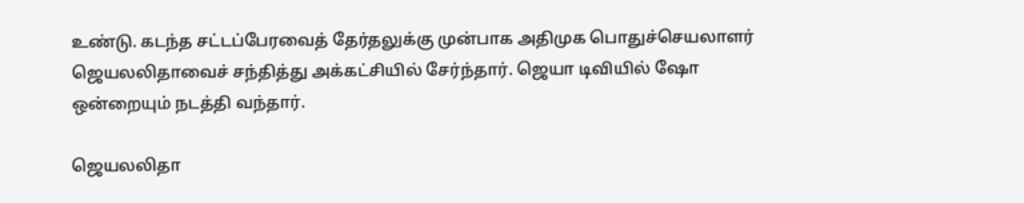உண்டு. கடந்த சட்டப்பேரவைத் தேர்தலுக்கு முன்பாக அதிமுக பொதுச்செயலாளர் ஜெயலலிதாவைச் சந்தித்து அக்கட்சியில் சேர்ந்தார். ஜெயா டிவியில் ஷோ ஒன்றையும் நடத்தி வந்தார்.

ஜெயலலிதா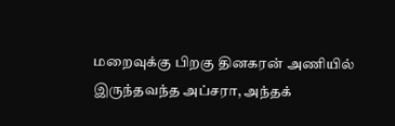மறைவுக்கு பிறகு தினகரன் அணியில் இருந்தவந்த அப்சரா, அந்தக்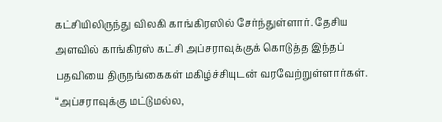கட்சியிலிருந்து விலகி காங்கிரஸில் சேர்ந்துள்ளார். தேசிய அளவில் காங்கிரஸ் கட்சி அப்சராவுக்குக் கொடுத்த இந்தப் பதவியை திருநங்கைகள் மகிழ்ச்சியுடன் வரவேற்றுள்ளார்கள். “அப்சராவுக்கு மட்டுமல்ல,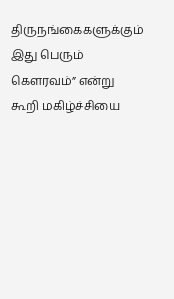திருநங்கைகளுக்கும் இது பெரும் கெளரவம்” என்று கூறி மகிழ்ச்சியை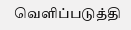வெளிப்படுத்தி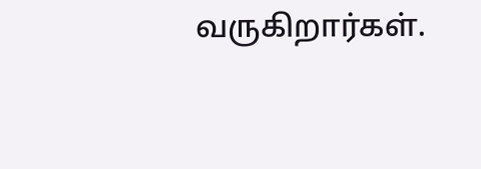வருகிறார்கள்.